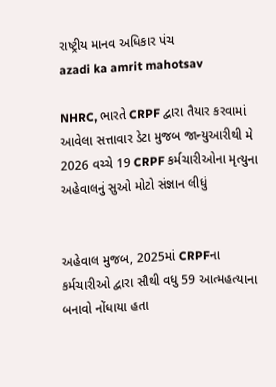રાષ્ટ્રીય માનવ અધિકાર પંચ
azadi ka amrit mahotsav

NHRC, ભારતે CRPF દ્વારા તૈયાર કરવામાં આવેલા સત્તાવાર ડેટા મુજબ જાન્યુઆરીથી મે 2026 વચ્ચે 19 CRPF કર્મચારીઓના મૃત્યુના અહેવાલનું સુઓ મોટો સંજ્ઞાન લીધું


અહેવાલ મુજબ, 2025માં CRPFના કર્મચારીઓ દ્વારા સૌથી વધુ 59 આત્મહત્યાના બનાવો નોંધાયા હતા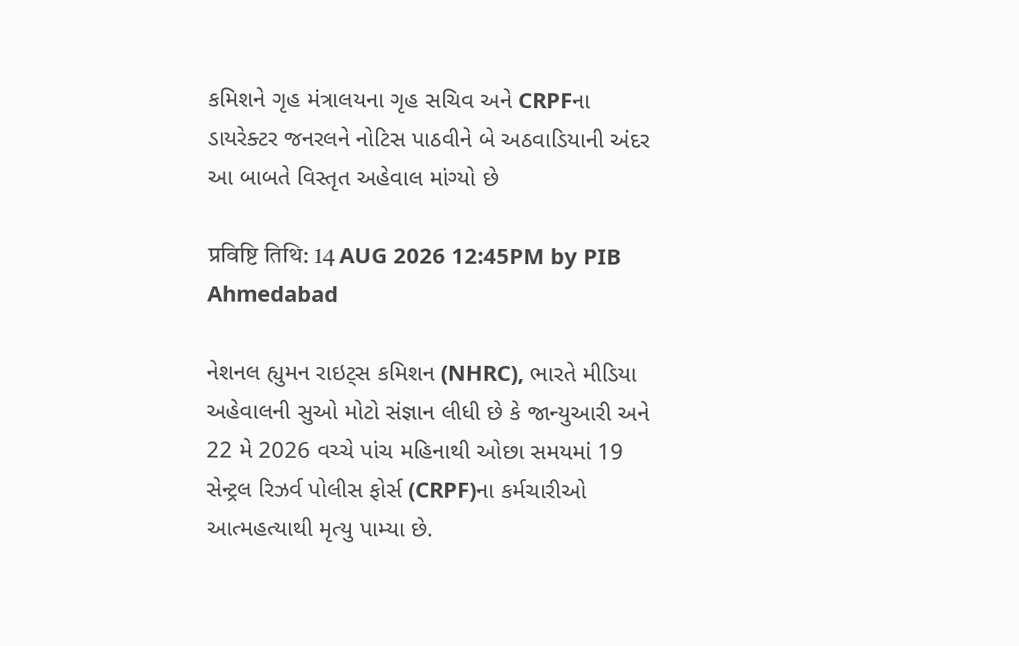કમિશને ગૃહ મંત્રાલયના ગૃહ સચિવ અને CRPFના ડાયરેક્ટર જનરલને નોટિસ પાઠવીને બે અઠવાડિયાની અંદર આ બાબતે વિસ્તૃત અહેવાલ માંગ્યો છે

प्रविष्टि तिथि: 14 AUG 2026 12:45PM by PIB Ahmedabad

નેશનલ હ્યુમન રાઇટ્સ કમિશન (NHRC), ભારતે મીડિયા અહેવાલની સુઓ મોટો સંજ્ઞાન લીધી છે કે જાન્યુઆરી અને 22 મે 2026 વચ્ચે પાંચ મહિનાથી ઓછા સમયમાં 19 સેન્ટ્રલ રિઝર્વ પોલીસ ફોર્સ (CRPF)ના કર્મચારીઓ આત્મહત્યાથી મૃત્યુ પામ્યા છે.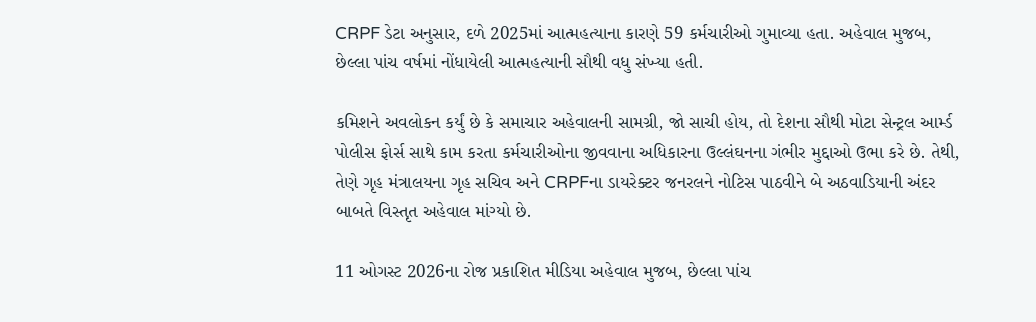CRPF ડેટા અનુસાર, દળે 2025માં આત્મહત્યાના કારણે 59 કર્મચારીઓ ગુમાવ્યા હતા. અહેવાલ મુજબ, છેલ્લા પાંચ વર્ષમાં નોંધાયેલી આત્મહત્યાની સૌથી વધુ સંખ્યા હતી.

કમિશને અવલોકન કર્યું છે કે સમાચાર અહેવાલની સામગ્રી, જો સાચી હોય, તો દેશના સૌથી મોટા સેન્ટ્રલ આર્મ્ડ પોલીસ ફોર્સ સાથે કામ કરતા કર્મચારીઓના જીવવાના અધિકારના ઉલ્લંઘનના ગંભીર મુદ્દાઓ ઉભા કરે છે. તેથી, તેણે ગૃહ મંત્રાલયના ગૃહ સચિવ અને CRPFના ડાયરેક્ટર જનરલને નોટિસ પાઠવીને બે અઠવાડિયાની અંદર બાબતે વિસ્તૃત અહેવાલ માંગ્યો છે.

11 ઓગસ્ટ 2026ના રોજ પ્રકાશિત મીડિયા અહેવાલ મુજબ, છેલ્લા પાંચ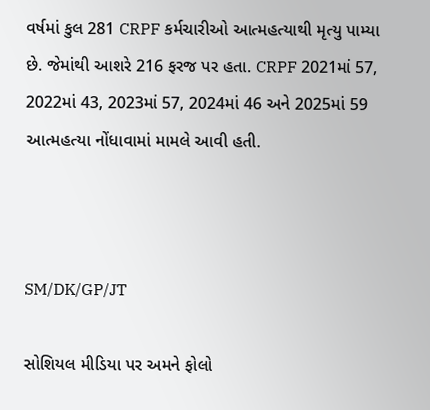વર્ષમાં કુલ 281 CRPF કર્મચારીઓ આત્મહત્યાથી મૃત્યુ પામ્યા છે. જેમાંથી આશરે 216 ફરજ પર હતા. CRPF 2021માં 57, 2022માં 43, 2023માં 57, 2024માં 46 અને 2025માં 59 આત્મહત્યા નોંધાવામાં મામલે આવી હતી.



SM/DK/GP/JT

સોશિયલ મીડિયા પર અમને ફોલો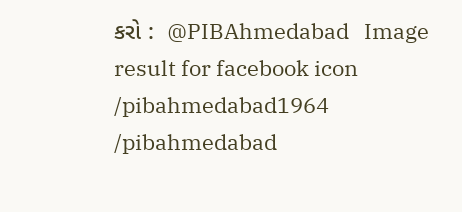કરો :  @PIBAhmedabad   Image result for facebook icon /pibahmedabad1964    /pibahmedabad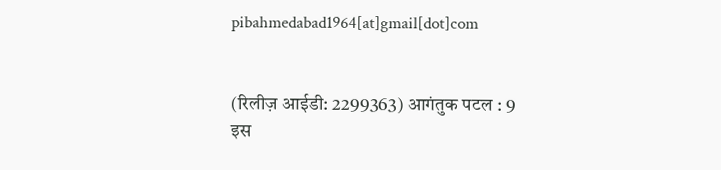pibahmedabad1964[at]gmail[dot]com


(रिलीज़ आईडी: 2299363) आगंतुक पटल : 9
इस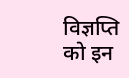विज्ञप्ति को इन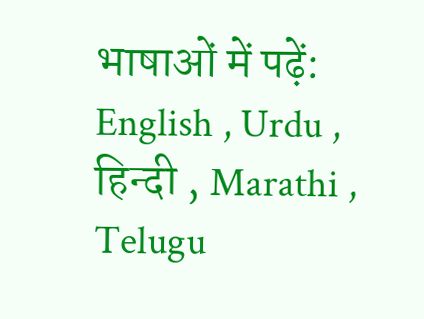भाषाओं में पढ़ें: English , Urdu , हिन्दी , Marathi , Telugu